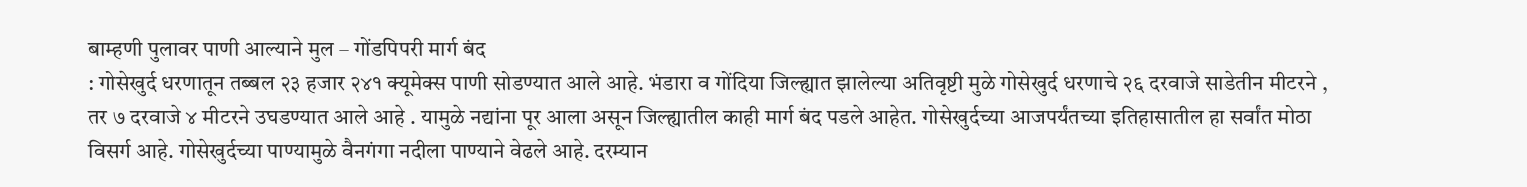बाम्हणी पुलावर पाणी आल्याने मुल – गोंडपिपरी मार्ग बंद
: गोसेखुर्द धरणातून तब्बल २३ हजार २४१ क्यूमेक्स पाणी सोडण्यात आले आहे. भंडारा व गोंदिया जिल्ह्यात झालेल्या अतिवृष्टी मुळे गोसेखुर्द धरणाचे २६ दरवाजे साडेतीन मीटरने , तर ७ दरवाजे ४ मीटरने उघडण्यात आले आहे . यामुळे नद्यांना पूर आला असून जिल्ह्यातील काही मार्ग बंद पडले आहेत. गोसेखुर्दच्या आजपर्यंतच्या इतिहासातील हा सर्वांत मोठा विसर्ग आहे. गोसेखुर्दच्या पाण्यामुळे वैनगंगा नदीला पाण्याने वेढले आहे. दरम्यान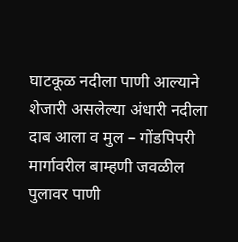घाटकूळ नदीला पाणी आल्याने शेजारी असलेल्या अंधारी नदीला दाब आला व मुल – गोंडपिपरी मार्गावरील बाम्हणी जवळील पुलावर पाणी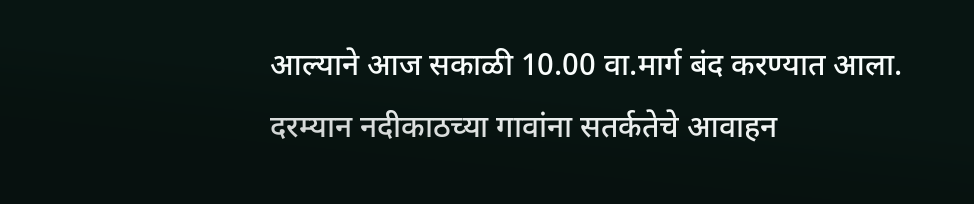आल्याने आज सकाळी 10.00 वा.मार्ग बंद करण्यात आला. दरम्यान नदीकाठच्या गावांना सतर्कतेचे आवाहन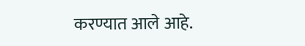करण्यात आले आहे.